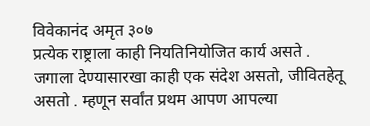विवेकानंद अमृत ३०७
प्रत्येक राष्ट्राला काही नियतिनियोजित कार्य असते . जगाला देण्यासारखा काही एक संदेश असतो, जीवितहेतू असतो . म्हणून सर्वांत प्रथम आपण आपल्या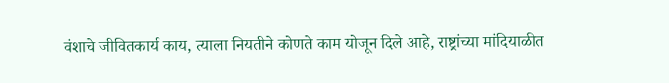वंशाचे जीवितकार्य काय, त्याला नियतीने कोणते काम योजून दिले आहे, राष्ट्रांच्या मांदियाळीत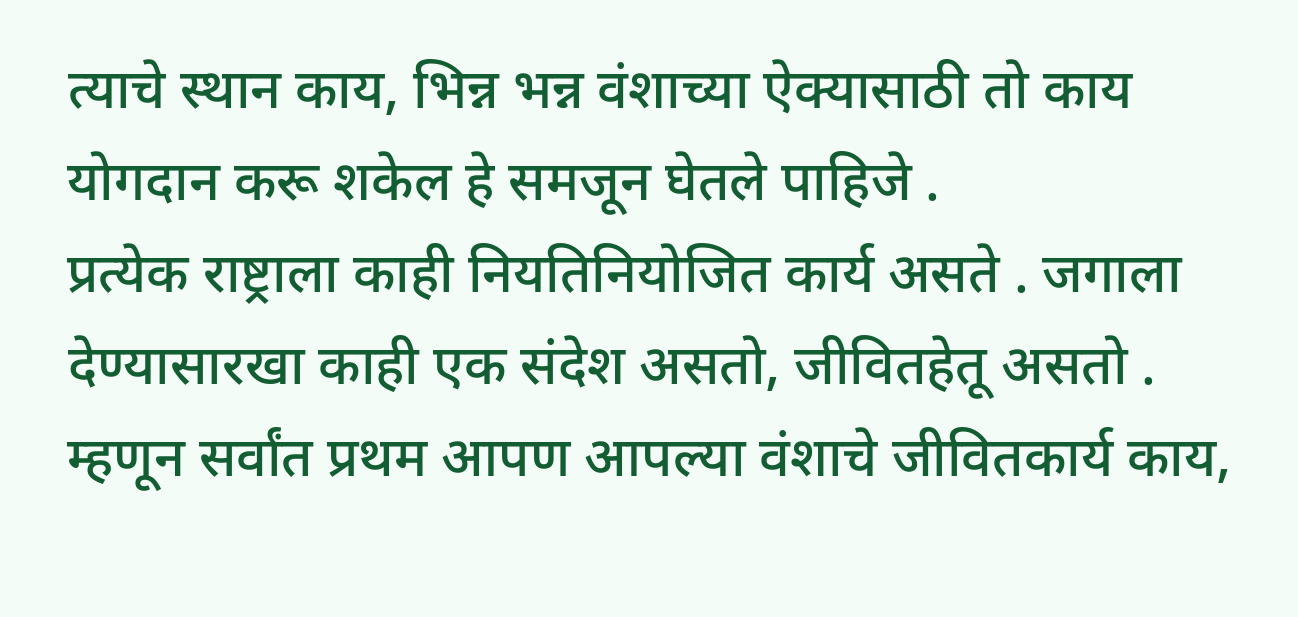त्याचे स्थान काय, भिन्न भन्न वंशाच्या ऐक्यासाठी तो काय योगदान करू शकेल हे समजून घेतले पाहिजे .
प्रत्येक राष्ट्राला काही नियतिनियोजित कार्य असते . जगाला देण्यासारखा काही एक संदेश असतो, जीवितहेतू असतो . म्हणून सर्वांत प्रथम आपण आपल्या वंशाचे जीवितकार्य काय,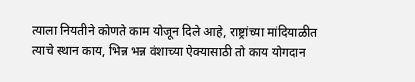त्याला नियतीने कोणते काम योजून दिले आहे, राष्ट्रांच्या मांदियाळीत त्याचे स्थान काय, भिन्न भन्न वंशाच्या ऐक्यासाठी तो काय योगदान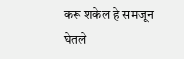करू शकेल हे समजून घेतले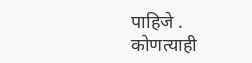पाहिजे .
कोणत्याही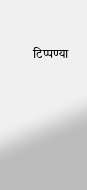टिप्पण्या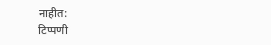नाहीत:
टिप्पणी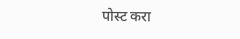पोस्ट करा